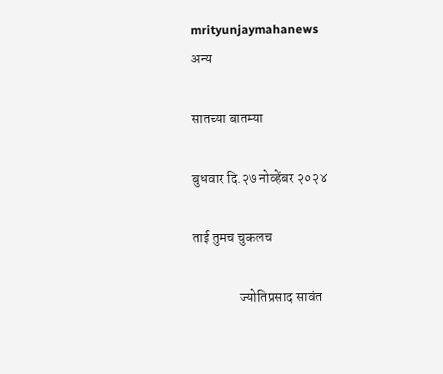mrityunjaymahanews
अन्य

सातच्या बातम्या

बुधवार दि.२७ नोव्हेंबर २०२४

ताई तुमच चुकलच

                 ज्योतिप्रसाद सावंत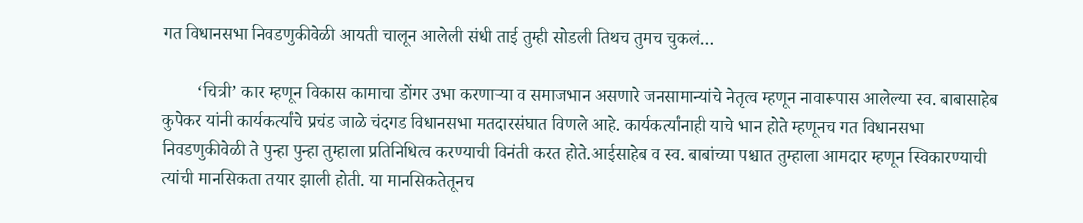गत विधानसभा निवडणुकीवेळी आयती चालून आलेली संधी ताई तुम्ही सोडली तिथच तुमच चुकलं…

        ‘चित्री’ कार म्हणून विकास कामाचा डोंगर उभा करणाऱ्या व समाजभान असणारे जनसामान्यांचे नेतृत्व म्हणून नावारूपास आलेल्या स्व. बाबासाहेब कुपेकर यांनी कार्यकर्त्यांचे प्रचंड जाळे चंदगड विधानसभा मतदारसंघात विणले आहे. कार्यकर्त्यांनाही याचे भान होते म्हणूनच गत विधानसभा निवडणुकीवेळी ते पुन्हा पुन्हा तुम्हाला प्रतिनिधित्व करण्याची विनंती करत होते.आईसाहेब व स्व. बाबांच्या पश्चात तुम्हाला आमदार म्हणून स्विकारण्याची त्यांची मानसिकता तयार झाली होती. या मानसिकतेतूनच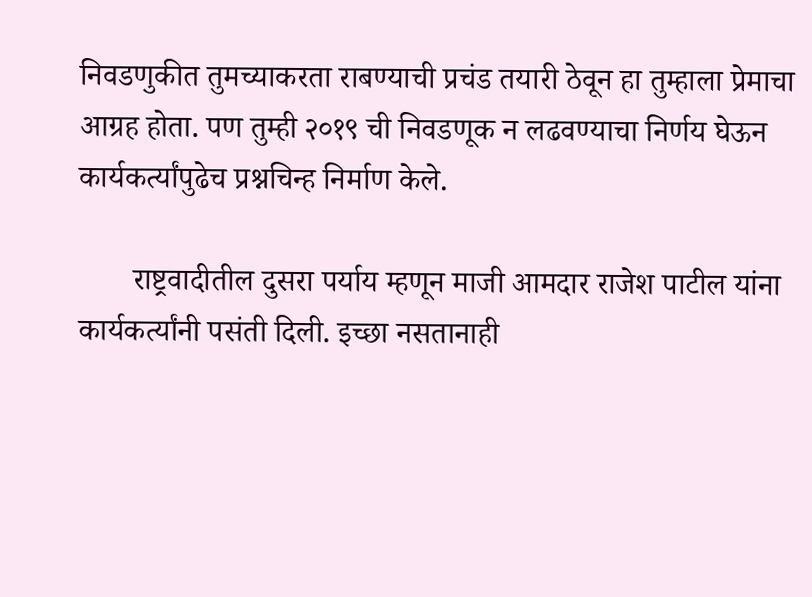निवडणुकीत तुमच्याकरता राबण्याची प्रचंड तयारी ठेवून हा तुम्हाला प्रेमाचा आग्रह होता. पण तुम्ही २०१९ ची निवडणूक न लढवण्याचा निर्णय घेऊन कार्यकर्त्यांपुढेच प्रश्नचिन्ह निर्माण केले.

       राष्ट्रवादीतील दुसरा पर्याय म्हणून माजी आमदार राजेश पाटील यांना कार्यकर्त्यांनी पसंती दिली. इच्छा नसतानाही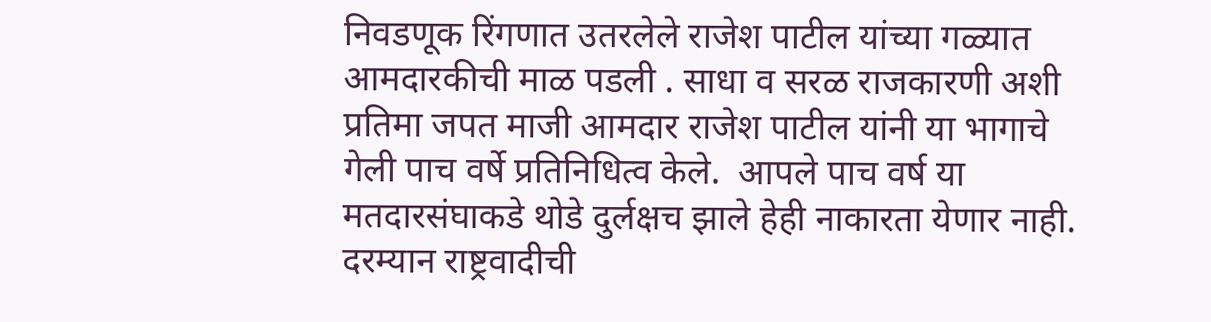निवडणूक रिंगणात उतरलेले राजेश पाटील यांच्या गळ्यात आमदारकीची माळ पडली ‌. साधा व सरळ राजकारणी अशी प्रतिमा जपत माजी आमदार राजेश पाटील यांनी या भागाचे गेली पाच वर्षे प्रतिनिधित्व केले.  आपले पाच वर्ष या मतदारसंघाकडे थोडे दुर्लक्षच झाले हेही नाकारता येणार नाही. दरम्यान राष्ट्रवादीची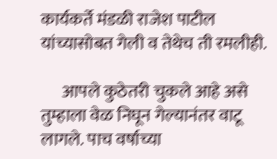कार्यकर्ते मंडळी राजेश पाटील यांच्यासोबत गेली व तेथेच ती रमलीही.

      आपले कुठेतरी चुकले आहे असे तुम्हाला वेळ निघून गेल्यानंतर वाटू लागले. पाच वर्षाच्या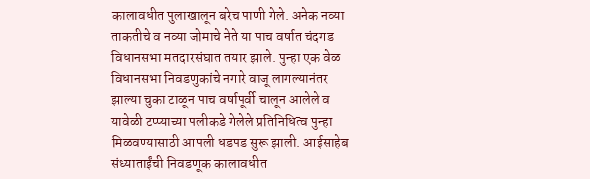कालावधीत पुलाखालून बरेच पाणी गेले. अनेक नव्या ताकतीचे व नव्या जोमाचे नेते या पाच वर्षात चंदगड विधानसभा मतदारसंघात तयार झाले. पुन्हा एक वेळ विधानसभा निवडणुकांचे नगारे वाजू लागल्यानंतर झाल्या चुका टाळून पाच वर्षापूर्वी चालून आलेले व यावेळी टप्प्याच्या पलीकडे गेलेले प्रतिनिधित्व पुन्हा मिळवण्यासाठी आपली धडपड सुरू झाली. आईसाहेब संध्याताईंची निवडणूक कालावधीत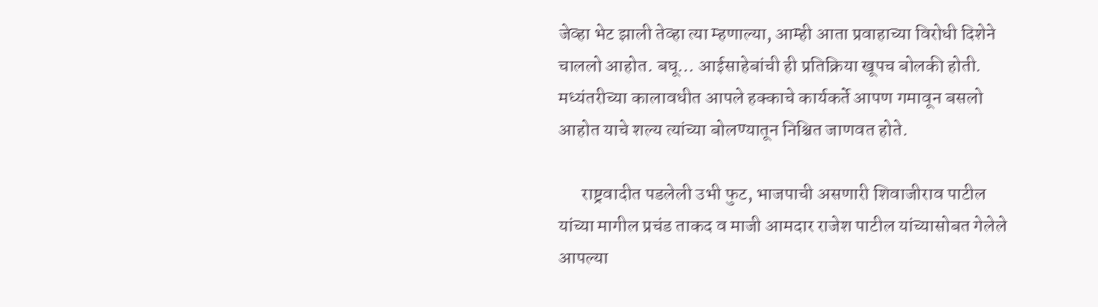जेव्हा भेट झाली तेव्हा त्या म्हणाल्या, आम्ही आता प्रवाहाच्या विरोधी दिशेने चाललो आहोत. बघू… आईसाहेबांची ही प्रतिक्रिया खूपच बोलकी होती. मध्यंतरीच्या कालावधीत आपले हक्काचे कार्यकर्ते आपण गमावून बसलो आहोत याचे शल्य त्यांच्या बोलण्यातून निश्चित जाणवत होते.

      राष्ट्रवादीत पडलेली उभी फुट, भाजपाची असणारी शिवाजीराव पाटील यांच्या मागील प्रचंड ताकद व माजी आमदार राजेश पाटील यांच्यासोबत गेलेले आपल्या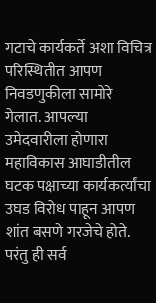गटाचे कार्यकर्ते अशा विचित्र परिस्थितीत आपण निवडणुकीला सामोरे गेलात. आपल्या उमेदवारीला होणारा महाविकास आघाडीतील घटक पक्षाच्या कार्यकर्त्यांचा उघड विरोध पाहून आपण शांत बसणे गरजेचे होते. परंतु ही सर्व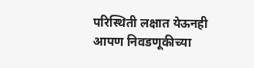परिस्थिती लक्षात येऊनही आपण निवडणूकीच्या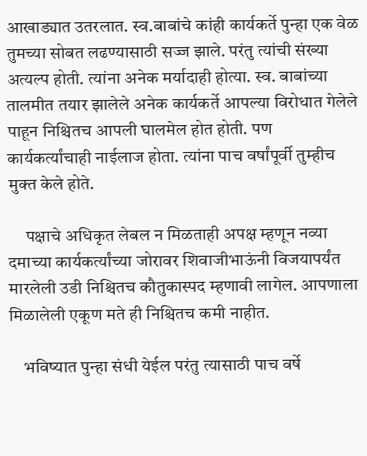आखाड्यात उतरलात. स्व.बाबांचे कांही कार्यकर्ते पुन्हा एक वेळ तुमच्या सोबत लढण्यासाठी सज्ज झाले. परंतु त्यांची संख्या अत्यल्प होती. त्यांना अनेक मर्यादाही होत्या. स्व. बाबांच्या तालमीत तयार झालेले अनेक कार्यकर्ते आपल्या विरोधात गेलेले पाहून निश्चितच आपली घालमेल होत होती. पण कार्यकर्त्यांचाही नाईलाज होता. त्यांना पाच वर्षांपूर्वी तुम्हीच मुक्त केले होते.

     पक्षाचे अधिकृत लेबल न मिळताही अपक्ष म्हणून नव्या दमाच्या कार्यकर्त्यांच्या जोरावर शिवाजीभाऊंनी विजयापर्यंत मारलेली उडी निश्चितच कौतुकास्पद म्हणावी लागेल. आपणाला मिळालेली एकूण मते ही निश्चितच कमी नाहीत.

    भविष्यात पुन्हा संधी येईल परंतु त्यासाठी पाच वर्षे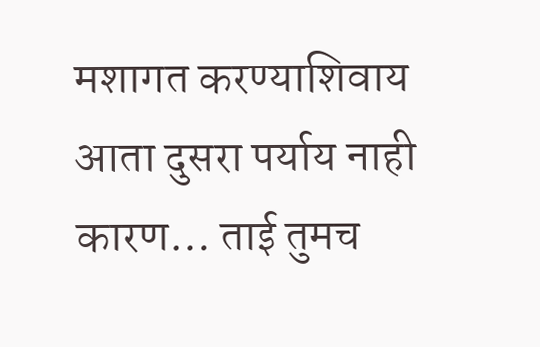मशागत करण्याशिवाय आता दुसरा पर्याय नाही कारण… ताई तुमच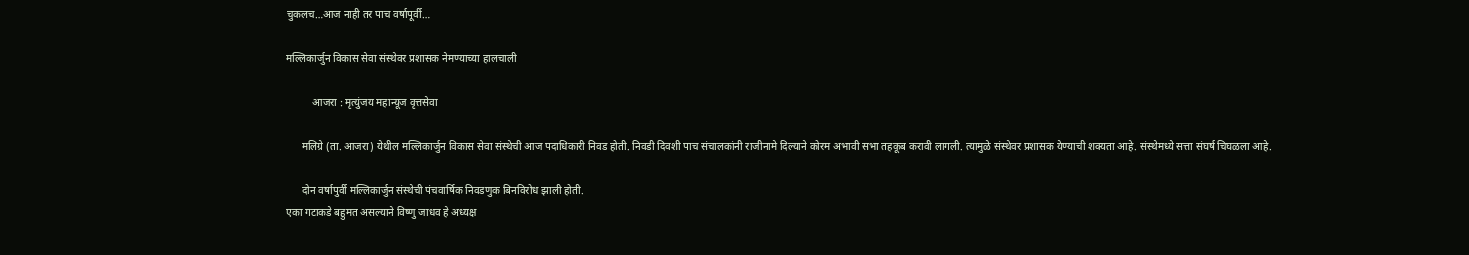चुकलच…आज नाही तर पाच वर्षापूर्वी…

मल्लिकार्जुन विकास सेवा संस्थेवर प्रशासक नेमण्याच्या हालचाली

          आजरा : मृत्युंजय महान्यूज वृत्तसेवा

      मलिग्रे (ता. आजरा) येथील मल्लिकार्जुन विकास सेवा संस्थेची आज पदाधिकारी निवड होती. निवडी दिवशी पाच संचालकांनी राजीनामे दिल्याने कोरम अभावी सभा तहकूब करावी लागली. त्यामुळे संस्थेवर प्रशासक येण्याची शक्यता आहे. संस्थेमध्ये सत्ता संघर्ष चिघळला आहे.

      दोन वर्षापुर्वी मल्लिकार्जुन संस्थेची पंचवार्षिक निवडणुक बिनविरोध झाली होती.
एका गटाकडे बहुमत असल्याने विष्णु जाधव हे अध्यक्ष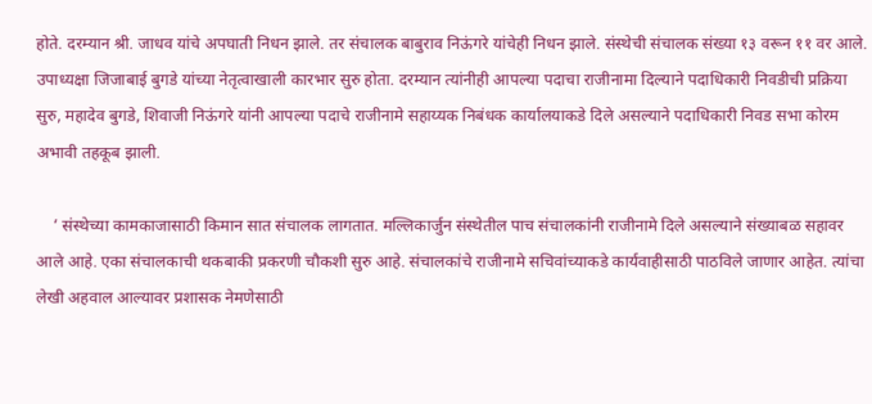होते. दरम्यान श्री. जाधव यांचे अपघाती निधन झाले. तर संचालक बाबुराव निऊंगरे यांचेही निधन झाले. संस्थेची संचालक संख्या १३ वरून ११ वर आले. उपाध्यक्षा जिजाबाई बुगडे यांच्या नेतृत्वाखाली कारभार सुरु होता. दरम्यान त्यांनीही आपल्या पदाचा राजीनामा दिल्याने पदाधिकारी निवडीची प्रक्रिया सुरु, महादेव बुगडे, शिवाजी निऊंगरे यांनी आपल्या पदाचे राजीनामे सहाय्यक निबंधक कार्यालयाकडे दिले असल्याने पदाधिकारी निवड सभा कोरम अभावी तहकूब झाली.

    ‘ संस्थेच्या कामकाजासाठी किमान सात संचालक लागतात. मल्लिकार्जुन संस्थेतील पाच संचालकांनी राजीनामे दिले असल्याने संख्याबळ सहावर आले आहे. एका संचालकाची थकबाकी प्रकरणी चौकशी सुरु आहे. संचालकांचे राजीनामे सचिवांच्याकडे कार्यवाहीसाठी पाठविले जाणार आहेत. त्यांचा लेखी अहवाल आल्यावर प्रशासक नेमणेसाठी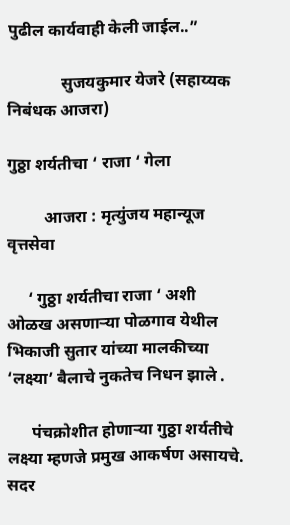पुढील कार्यवाही केली जाईल..”

             सुजयकु‌मार येजरे (सहाय्यक निबंधक आजरा)

गुठ्ठा शर्यतीचा ‘ राजा ‘ गेला

         आजरा : मृत्युंजय महान्यूज वृत्तसेवा

     ‘ गुठ्ठा शर्यतीचा राजा ‘ अशी ओळख असणाऱ्या पोळगाव येथील भिकाजी सुतार यांच्या मालकीच्या ‘लक्ष्या’ बैलाचे नुकतेच निधन झाले .

      पंचक्रोशीत होणाऱ्या गुठ्ठा शर्यतीचे लक्ष्या म्हणजे प्रमुख आकर्षण असायचे. सदर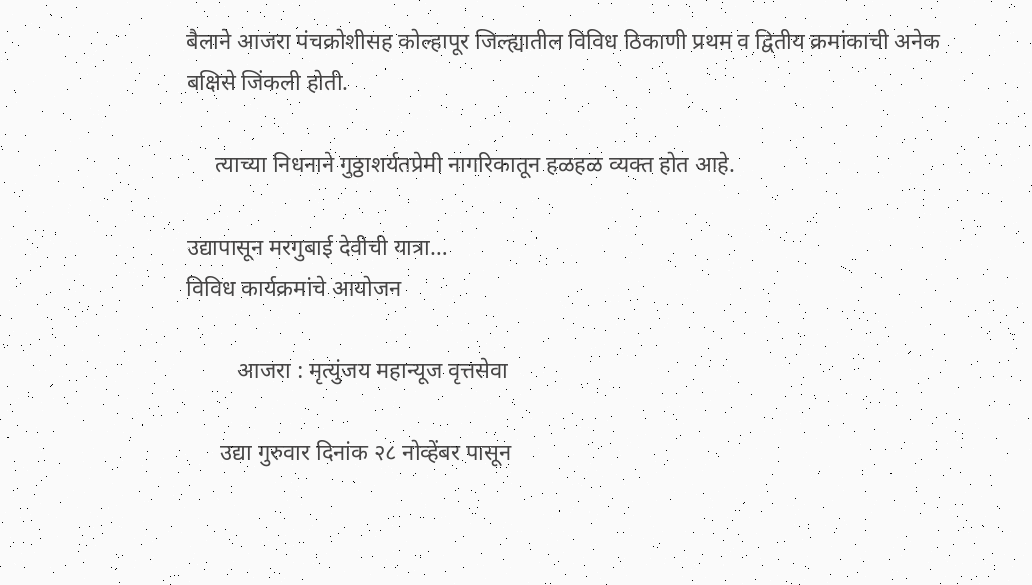बैलाने आजरा पंचक्रोशीसह कोल्हापूर जिल्ह्यातील विविध ठिकाणी प्रथम व द्वितीय क्रमांकाची अनेक बक्षिसे जिंकली होती.

     त्याच्या निधनाने गुठ्ठाशर्यतप्रेमी नागरिकातून हळहळ व्यक्त होत आहे.

उद्यापासून मरगुबाई देवीची यात्रा…
विविध कार्यक्रमांचे आयोजन

         आजरा : मृत्युंजय महान्यूज वृत्तसेवा

      उद्या गुरुवार दिनांक २८ नोव्हेंबर पासून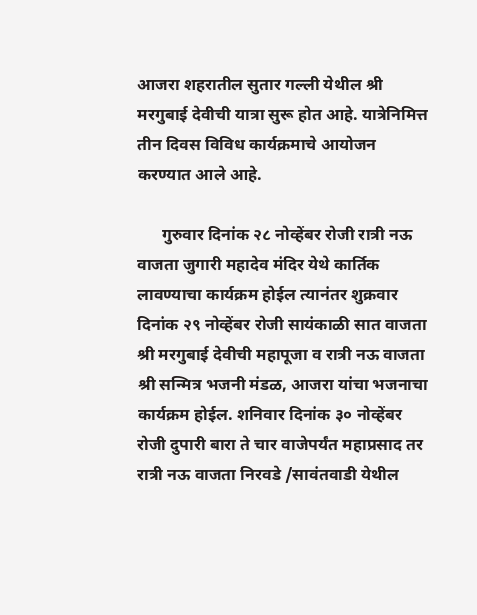आजरा शहरातील सुतार गल्ली येथील श्री मरगुबाई देवीची यात्रा सुरू होत आहे. यात्रेनिमित्त तीन दिवस विविध कार्यक्रमाचे आयोजन करण्यात आले आहे.

      गुरुवार दिनांक २८ नोव्हेंबर रोजी रात्री नऊ वाजता जुगारी महादेव मंदिर येथे कार्तिक लावण्याचा कार्यक्रम होईल त्यानंतर शुक्रवार दिनांक २९ नोव्हेंबर रोजी सायंकाळी सात वाजता श्री मरगुबाई देवीची महापूजा व रात्री नऊ वाजता श्री सन्मित्र भजनी मंडळ, आजरा यांचा भजनाचा कार्यक्रम होईल. शनिवार दिनांक ३० नोव्हेंबर रोजी दुपारी बारा ते चार वाजेपर्यंत महाप्रसाद तर रात्री नऊ वाजता निरवडे /सावंतवाडी येथील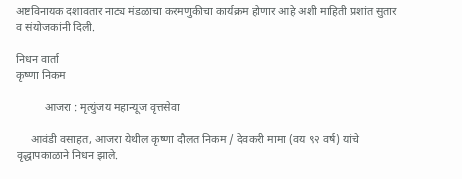अष्टविनायक दशावतार नाट्य मंडळाचा करमणुकीचा कार्यक्रम होणार आहे अशी माहिती प्रशांत सुतार व संयोजकांनी दिली.

निधन वार्ता
कृष्णा निकम

          आजरा : मृत्युंजय महान्यूज वृत्तसेवा

     आवंडी वसाहत, आजरा येथील कृष्णा दौलत निकम / देवकरी मामा (वय ९२ वर्ष) यांचे वृद्धापकाळाने निधन झाले.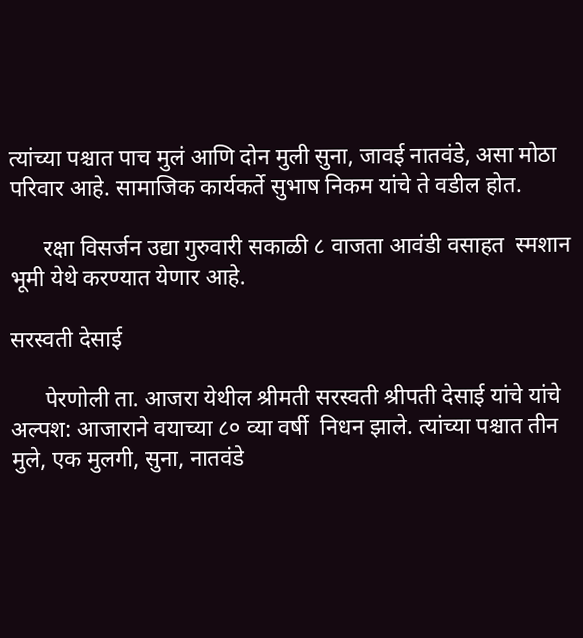त्यांच्या पश्चात पाच मुलं आणि दोन मुली सुना, जावई नातवंडे, असा मोठा परिवार आहे. सामाजिक कार्यकर्ते सुभाष निकम यांचे ते वडील होत.

      रक्षा विसर्जन उद्या गुरुवारी सकाळी ८ वाजता आवंडी वसाहत  स्मशान भूमी येथे करण्यात येणार आहे.

सरस्वती देसाई

      पेरणोली ता. आजरा येथील श्रीमती सरस्वती श्रीपती देसाई यांचे यांचे  अल्पश: आजाराने वयाच्या ८० व्या वर्षी  निधन झाले. त्यांच्या पश्चात तीन मुले, एक मुलगी, सुना, नातवंडे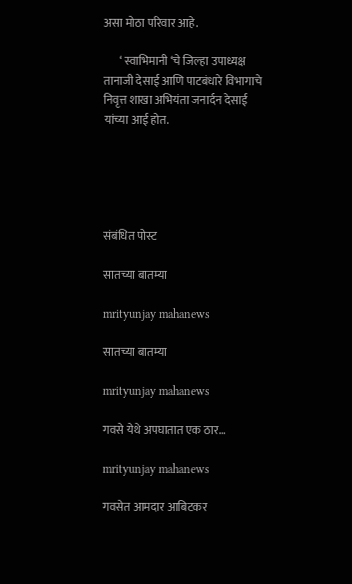असा मोठा परिवार आहे.

       ‘ स्वाभिमानी ‘चे जिल्हा उपाध्यक्ष तानाजी देसाई आणि पाटबंधारे विभागाचे निवृत्त शाखा अभियंता जनार्दन देसाई यांच्या आई होत.





संबंधित पोस्ट

सातच्या बातम्या

mrityunjay mahanews

सातच्या बातम्या

mrityunjay mahanews

गवसे येथे अपघातात एक ठार…

mrityunjay mahanews

गवसेत आमदार आबिटकर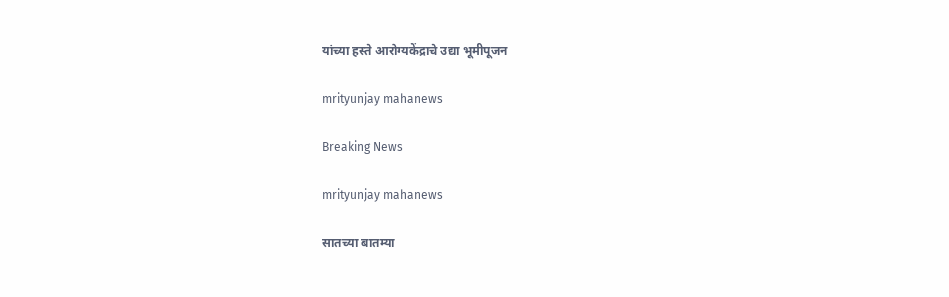यांच्या हस्ते आरोग्यकेंद्राचे उद्या भूमीपूजन

mrityunjay mahanews

Breaking News

mrityunjay mahanews

सातच्या बातम्या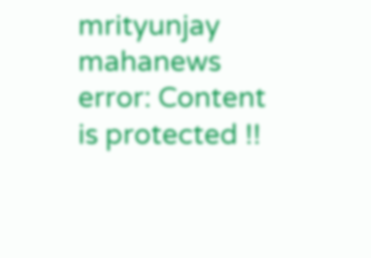mrityunjay mahanews
error: Content is protected !!